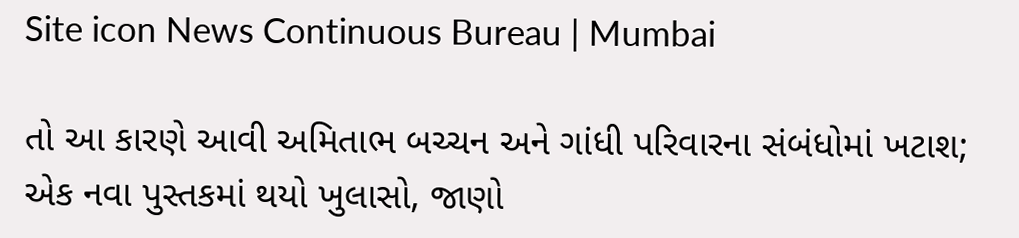Site icon News Continuous Bureau | Mumbai

તો આ કારણે આવી અમિતાભ બચ્ચન અને ગાંધી પરિવારના સંબંધોમાં ખટાશ; એક નવા પુસ્તકમાં થયો ખુલાસો, જાણો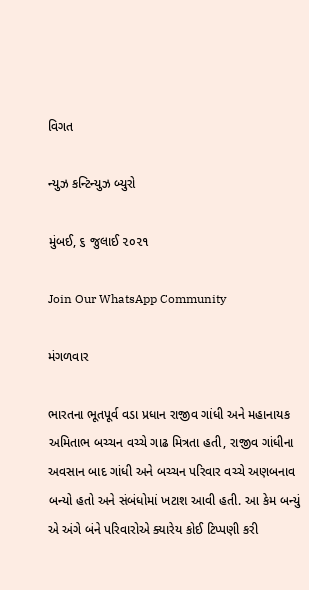વિગત

ન્યુઝ કન્ટિન્યુઝ બ્યુરો

મુંબઈ, ૬ જુલાઈ ૨૦૨૧

Join Our WhatsApp Community

મંગળવાર

ભારતના ભૂતપૂર્વ વડા પ્રધાન રાજીવ ગાંધી અને મહાનાયક અમિતાભ બચ્ચન વચ્ચે ગાઢ મિત્રતા હતી, રાજીવ ગાંધીના અવસાન બાદ ગાંધી અને બચ્ચન પરિવાર વચ્ચે અણબનાવ બન્યો હતો અને સંબંધોમાં ખટાશ આવી હતી. આ કેમ બન્યું એ અંગે બંને પરિવારોએ ક્યારેય કોઈ ટિપ્પણી કરી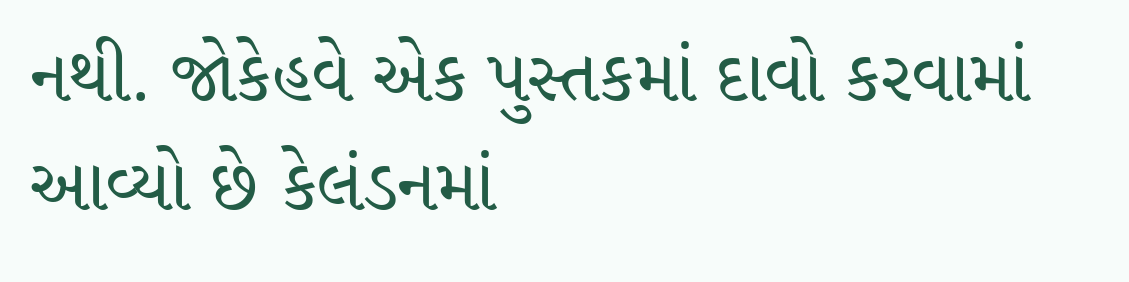નથી. જોકેહવે એક પુસ્તકમાં દાવો કરવામાં આવ્યો છે કેલંડનમાં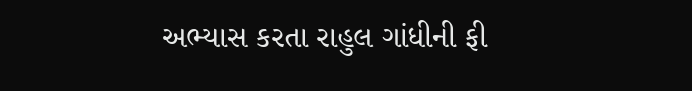અભ્યાસ કરતા રાહુલ ગાંધીની ફી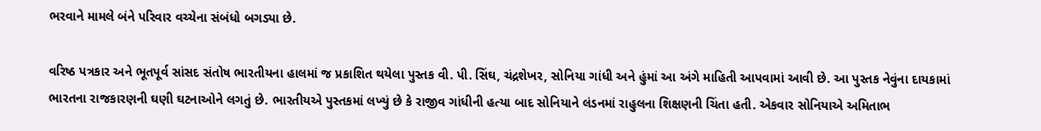ભરવાને મામલે બંને પરિવાર વચ્ચેના સંબંધો બગડ્યા છે.

વરિષ્ઠ પત્રકાર અને ભૂતપૂર્વ સાંસદ સંતોષ ભારતીયના હાલમાં જ પ્રકાશિત થયેલા પુસ્તક વી. પી. સિંઘ, ચંદ્રશેખર, સોનિયા ગાંધી અને હુંમાં આ અંગે માહિતી આપવામાં આવી છે. આ પુસ્તક નેવુંના દાયકામાં ભારતના રાજકારણની ઘણી ઘટનાઓને લગતું છે. ભારતીયએ પુસ્તકમાં લખ્યું છે કે રાજીવ ગાંધીની હત્યા બાદ સોનિયાને લંડનમાં રાહુલના શિક્ષણની ચિંતા હતી. એકવાર સોનિયાએ અમિતાભ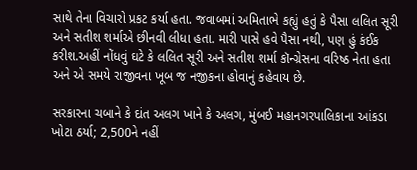સાથે તેના વિચારો પ્રકટ કર્યા હતા. જવાબમાં અમિતાભે કહ્યું હતું કે પૈસા લલિત સૂરી અને સતીશ શર્માએ છીનવી લીધા હતા. મારી પાસે હવે પૈસા નથી, પણ હું કંઈક કરીશ.અહીં નોંધવું ઘટે કે લલિત સૂરી અને સતીશ શર્મા કૉન્ગ્રેસના વરિષ્ઠ નેતા હતા અને એ સમયે રાજીવના ખૂબ જ નજીકના હોવાનું કહેવાય છે.

સરકારના ચબાને કે દાંત અલગ ખાને કે અલગ, મુંબઈ મહાનગરપાલિકાના આંકડા ખોટા ઠર્યા; 2,500ને નહીં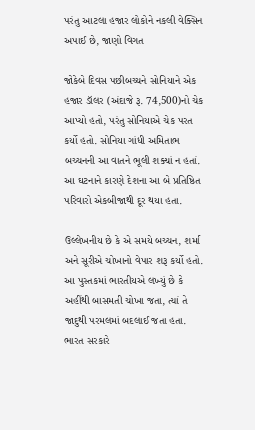પરંતુ આટલા હજાર લોકોને નકલી વેક્સિન અપાઈ છે, જાણો વિગત

જોકેબે દિવસ પછીબચ્ચને સોનિયાને એક હજાર ડૉલર (અંદાજે રૂ. 74,500)નો ચેક આપ્યો હતો, પરંતુ સોનિયાએ ચેક પરત કર્યો હતો. સોનિયા ગાંધી અમિતાભ બચ્ચનની આ વાતને ભૂલી શક્યાં ન હતાં. આ ઘટનાને કારણે દેશના આ બે પ્રતિષ્ઠિત પરિવારો એકબીજાથી દૂર થયા હતા.

ઉલ્લેખનીય છે કે એ સમયે બચ્ચન, શર્મા અને સૂરીએ ચોખાનો વેપાર શરૂ કર્યો હતો. આ પુસ્તકમાં ભારતીયએ લખ્યું છે કે અહીંથી બાસમતી ચોખા જતા, ત્યાં તે જાદુથી પરમલમાં બદલાઈ જતા હતા. ભારત સરકારે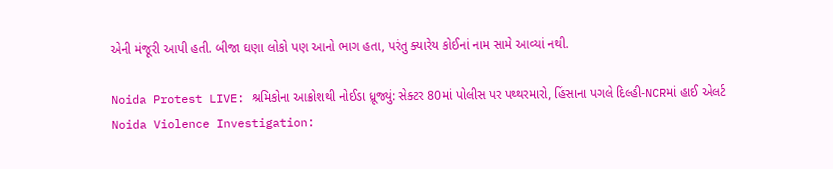એની મંજૂરી આપી હતી. બીજા ઘણા લોકો પણ આનો ભાગ હતા, પરંતુ ક્યારેય કોઈનાં નામ સામે આવ્યાં નથી.

Noida Protest LIVE: શ્રમિકોના આક્રોશથી નોઈડા ધ્રૂજ્યું: સેક્ટર 80માં પોલીસ પર પથ્થરમારો, હિંસાના પગલે દિલ્હી-NCRમાં હાઈ એલર્ટ
Noida Violence Investigation: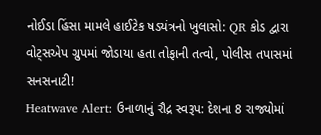નોઈડા હિંસા મામલે હાઈટેક ષડયંત્રનો ખુલાસો: QR કોડ દ્વારા વોટ્સએપ ગ્રુપમાં જોડાયા હતા તોફાની તત્વો, પોલીસ તપાસમાં સનસનાટી!
Heatwave Alert: ઉનાળાનું રૌદ્ર સ્વરૂપ: દેશના 8 રાજ્યોમાં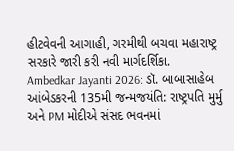હીટવેવની આગાહી, ગરમીથી બચવા મહારાષ્ટ્ર સરકારે જારી કરી નવી માર્ગદર્શિકા.
Ambedkar Jayanti 2026: ડૉ. બાબાસાહેબ આંબેડકરની 135મી જન્મજયંતિ: રાષ્ટ્રપતિ મુર્મુ અને PM મોદીએ સંસદ ભવનમાં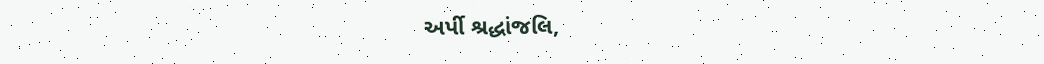અર્પી શ્રદ્ધાંજલિ,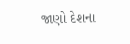જાણો દેશના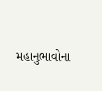મહાનુભાવોના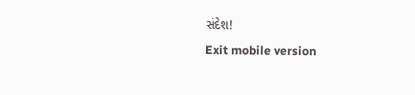સંદેશ!
Exit mobile version